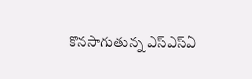కొనసాగుతున్న ఎస్ఎస్ఏ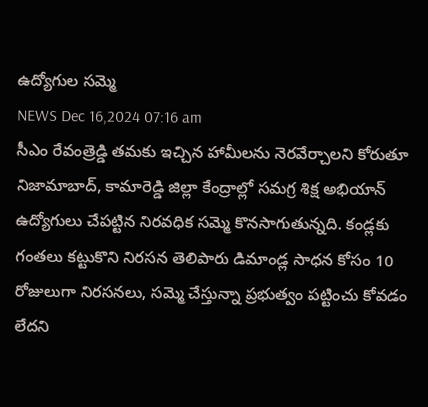ఉద్యోగుల సమ్మె
NEWS Dec 16,2024 07:16 am
సీఎం రేవంత్రెడ్డి తమకు ఇచ్చిన హామీలను నెరవేర్చాలని కోరుతూ నిజామాబాద్, కామారెడ్డి జిల్లా కేంద్రాల్లో సమగ్ర శిక్ష అభియాన్ ఉద్యోగులు చేపట్టిన నిరవధిక సమ్మె కొనసాగుతున్నది. కండ్లకు గంతలు కట్టుకొని నిరసన తెలిపారు డిమాండ్ల సాధన కోసం 10 రోజులుగా నిరసనలు, సమ్మె చేస్తున్నా ప్రభుత్వం పట్టించు కోవడం లేదని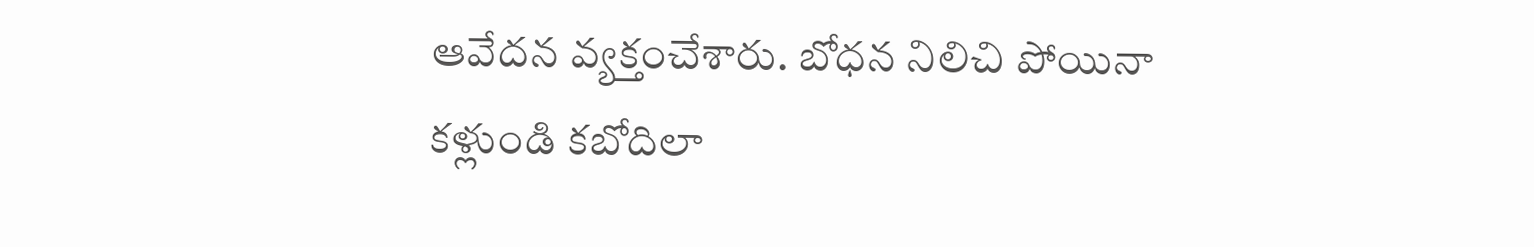ఆవేదన వ్యక్తంచేశారు. బోధన నిలిచి పోయినా కళ్లుండి కబోదిలా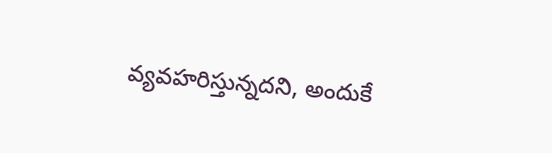వ్యవహరిస్తున్నదని, అందుకే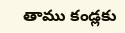తాము కండ్లకు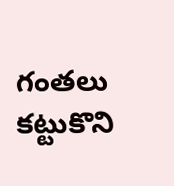గంతలు కట్టుకొని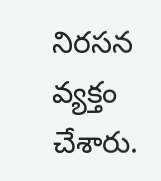నిరసన వ్యక్తం చేశారు.